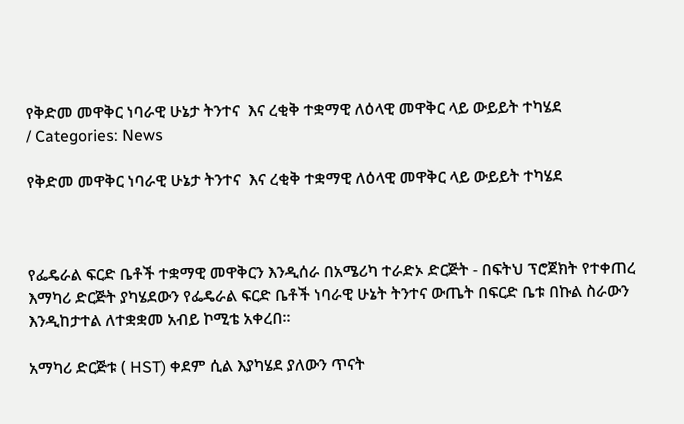የቅድመ መዋቅር ነባራዊ ሁኔታ ትንተና  እና ረቂቅ ተቋማዊ ለዕላዊ መዋቅር ላይ ውይይት ተካሄደ
/ Categories: News

የቅድመ መዋቅር ነባራዊ ሁኔታ ትንተና  እና ረቂቅ ተቋማዊ ለዕላዊ መዋቅር ላይ ውይይት ተካሄደ



የፌዴራል ፍርድ ቤቶች ተቋማዊ መዋቅርን እንዲሰራ በአሜሪካ ተራድኦ ድርጅት - በፍትህ ፕሮጀክት የተቀጠረ እማካሪ ድርጅት ያካሄደውን የፌዴራል ፍርድ ቤቶች ነባራዊ ሁኔት ትንተና ውጤት በፍርድ ቤቱ በኩል ስራውን እንዲከታተል ለተቋቋመ አብይ ኮሚቴ አቀረበ።

አማካሪ ድርጅቱ ( HST) ቀደም ሲል እያካሄደ ያለውን ጥናት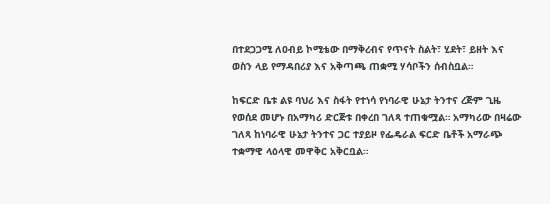በተደጋጋሚ ለዐብይ ኮሚቴው በማቅረብና የጥናት ስልት፣ ሂደት፣ ይዘት እና ወስን ላይ የማዳበሪያ እና አቅጣጫ ጠቋሚ ሃሳቦችን ሰብስቧል።

ከፍርድ ቤቱ ልዩ ባህሪ እና ስፋት የተነሳ የነባራዊ ሁኔታ ትንተና ረጅም ጊዜ የወሰደ መሆኑ በአማካሪ ድርጅቱ በቀረበ ገለጻ ተጠቁሟል። አማካሪው በዛሬው ገለጻ ከነባራዊ ሁኔታ ትንተና ጋር ተያይዞ የፌዴራል ፍርድ ቤቶች አማራጭ ተቋማዊ ላዕላዊ መዋቅር አቅርቧል።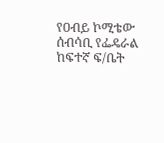የዐብይ ኮሚቴው ሰብሳቢ የፌዴራል ከፍተኛ ፍ/ቤት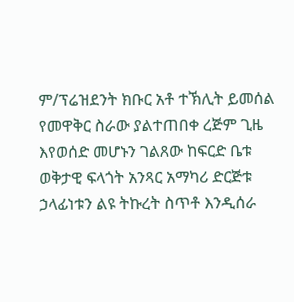ም/ፕሬዝደንት ክቡር አቶ ተኽሊት ይመሰል የመዋቅር ስራው ያልተጠበቀ ረጅም ጊዜ እየወሰድ መሆኑን ገልጸው ከፍርድ ቤቱ ወቅታዊ ፍላጎት አንጻር አማካሪ ድርጅቱ ኃላፊነቱን ልዩ ትኩረት ስጥቶ እንዲሰራ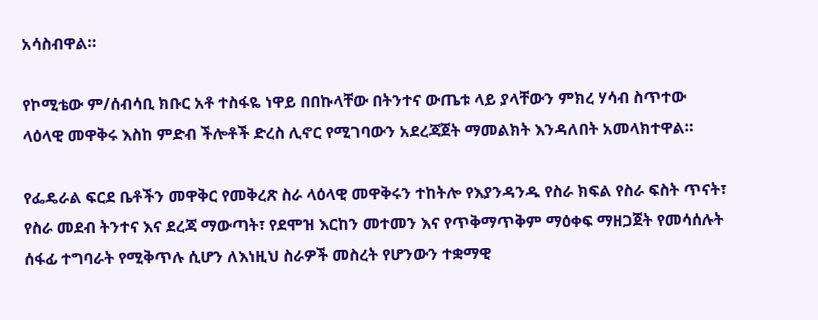አሳስብዋል።

የኮሚቴው ም/ሰብሳቢ ክቡር አቶ ተስፋዬ ነዋይ በበኩላቸው በትንተና ውጤቱ ላይ ያላቸውን ምክረ ሃሳብ ስጥተው ላዕላዊ መዋቅሩ እስከ ምድብ ችሎቶች ድረስ ሊኖር የሚገባውን አደረጃጀት ማመልክት እንዳለበት አመላክተዋል።

የፌዴራል ፍርደ ቤቶችን መዋቅር የመቅረጽ ስራ ላዕላዊ መዋቅሩን ተከትሎ የእያንዳንዱ የስራ ክፍል የስራ ፍስት ጥናት፣ የስራ መደብ ትንተና እና ደረጃ ማውጣት፣ የደሞዝ እርከን መተመን እና የጥቅማጥቅም ማዕቀፍ ማዘጋጀት የመሳሰሉት ሰፋፊ ተግባራት የሚቅጥሉ ሲሆን ለእነዚህ ስራዎች መስረት የሆንውን ተቋማዊ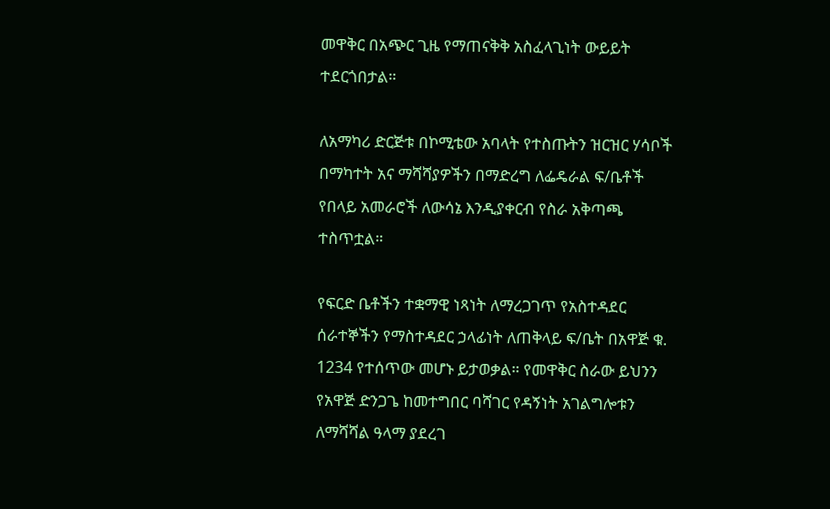መዋቅር በአጭር ጊዜ የማጠናቅቅ አስፈላጊነት ውይይት ተደርጎበታል።

ለአማካሪ ድርጅቱ በኮሚቴው አባላት የተስጡትን ዝርዝር ሃሳቦች በማካተት አና ማሻሻያዎችን በማድረግ ለፌዴራል ፍ/ቤቶች የበላይ አመራሮች ለውሳኔ እንዲያቀርብ የስራ አቅጣጫ ተስጥቷል።

የፍርድ ቤቶችን ተቋማዊ ነጻነት ለማረጋገጥ የአስተዳደር ሰራተኞችን የማስተዳደር ኃላፊነት ለጠቅላይ ፍ/ቤት በአዋጅ ቁ. 1234 የተሰጥው መሆኑ ይታወቃል። የመዋቅር ስራው ይህንን የአዋጅ ድንጋጌ ከመተግበር ባሻገር የዳኝነት አገልግሎቱን ለማሻሻል ዓላማ ያደረገ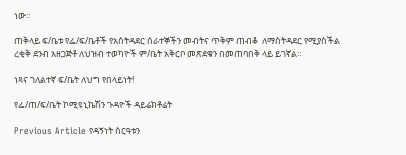ነው።

ጠቅላይ ፍ/ቤቱ የፌ/ፍ/ቤቶች የአስትዳደር ሰራተኞችን መብትና ጥቅም ጠብቆ  ለማስትዳደር የሚያስችል ረቂቅ ደንብ አዘጋጅቶ ለህዝብ ተወካዮች ም/ቤት አቅርቦ መጽደቁን በመጠባበቅ ላይ ይገኛል።

ነጻና ገለልተኛ ፍ/ቤት ለህግ የበላይነት!

የፌ/ጠ/ፍ/ቤት ኮሚዩኒኬሽን ጉዳዮች ዳይሬክቶሬት

Previous Article የዳኝነት ስርዓቱን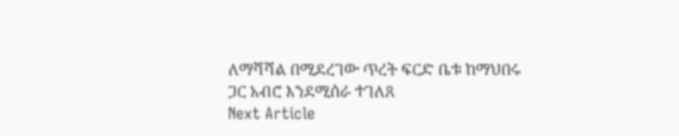ለማሻሻል በሚደረገው ጥረት ፍርድ ቤቱ ከማህበሩ ጋር አብሮ እንደሚሰራ ተገለጸ
Next Article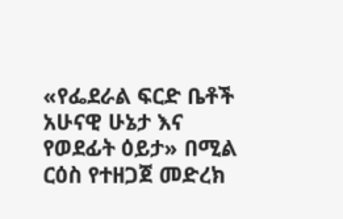«የፌደራል ፍርድ ቤቶች አሁናዊ ሁኔታ እና የወደፊት ዕይታ» በሚል ርዕስ የተዘጋጀ መድረክ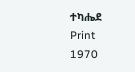ተካሔደ
Print
1970